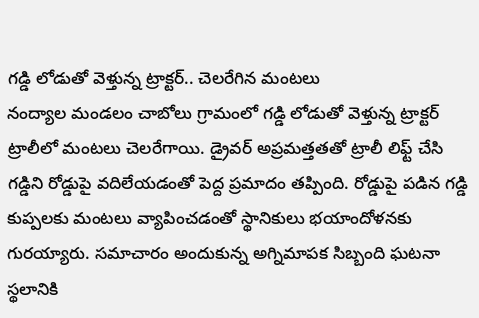గడ్డి లోడుతో వెళ్తున్న ట్రాక్టర్.. చెలరేగిన మంటలు
నంద్యాల మండలం చాబోలు గ్రామంలో గడ్డి లోడుతో వెళ్తున్న ట్రాక్టర్ ట్రాలీలో మంటలు చెలరేగాయి. డ్రైవర్ అప్రమత్తతతో ట్రాలీ లిఫ్ట్ చేసి గడ్డిని రోడ్డుపై వదిలేయడంతో పెద్ద ప్రమాదం తప్పింది. రోడ్డుపై పడిన గడ్డి కుప్పలకు మంటలు వ్యాపించడంతో స్థానికులు భయాందోళనకు గురయ్యారు. సమాచారం అందుకున్న అగ్నిమాపక సిబ్బంది ఘటనా స్థలానికి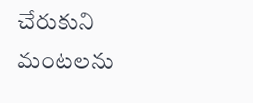చేరుకుని మంటలను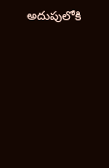అదుపులోకి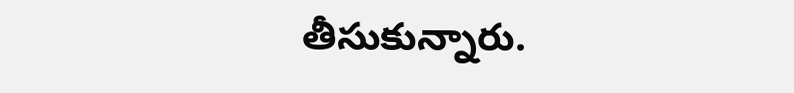తీసుకున్నారు.